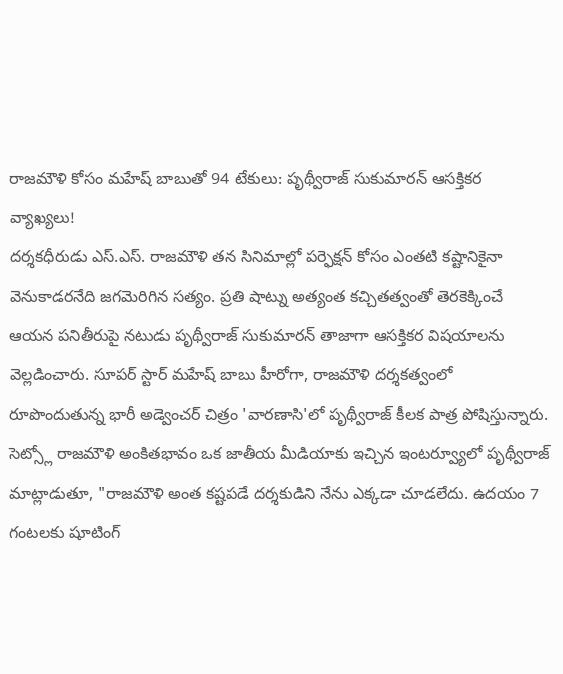రాజమౌళి కోసం మహేష్ బాబుతో 94 టేకులు: పృథ్వీరాజ్ సుకుమారన్ ఆసక్తికర వ్యాఖ్యలు!
దర్శకధీరుడు ఎస్.ఎస్. రాజమౌళి తన సినిమాల్లో పర్ఫెక్షన్ కోసం ఎంతటి కష్టానికైనా వెనుకాడరనేది జగమెరిగిన సత్యం. ప్రతి షాట్ను అత్యంత కచ్చితత్వంతో తెరకెక్కించే ఆయన పనితీరుపై నటుడు పృథ్వీరాజ్ సుకుమారన్ తాజాగా ఆసక్తికర విషయాలను వెల్లడించారు. సూపర్ స్టార్ మహేష్ బాబు హీరోగా, రాజమౌళి దర్శకత్వంలో రూపొందుతున్న భారీ అడ్వెంచర్ చిత్రం 'వారణాసి'లో పృథ్వీరాజ్ కీలక పాత్ర పోషిస్తున్నారు.
సెట్స్లో రాజమౌళి అంకితభావం ఒక జాతీయ మీడియాకు ఇచ్చిన ఇంటర్వ్యూలో పృథ్వీరాజ్ మాట్లాడుతూ, "రాజమౌళి అంత కష్టపడే దర్శకుడిని నేను ఎక్కడా చూడలేదు. ఉదయం 7 గంటలకు షూటింగ్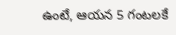ఉంటే, ఆయన 5 గంటలకే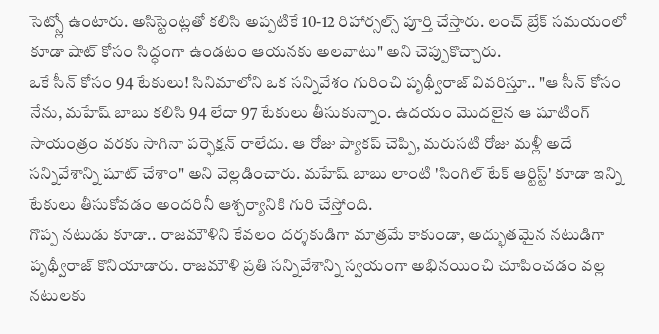సెట్స్లో ఉంటారు. అసిస్టెంట్లతో కలిసి అప్పటికే 10-12 రిహార్సల్స్ పూర్తి చేస్తారు. లంచ్ బ్రేక్ సమయంలో కూడా షాట్ కోసం సిద్ధంగా ఉండటం ఆయనకు అలవాటు" అని చెప్పుకొచ్చారు.
ఒకే సీన్ కోసం 94 టేకులు! సినిమాలోని ఒక సన్నివేశం గురించి పృథ్వీరాజ్ వివరిస్తూ.. "ఆ సీన్ కోసం నేను, మహేష్ బాబు కలిసి 94 లేదా 97 టేకులు తీసుకున్నాం. ఉదయం మొదలైన ఆ షూటింగ్ సాయంత్రం వరకు సాగినా పర్ఫెక్షన్ రాలేదు. ఆ రోజు ప్యాకప్ చెప్పి, మరుసటి రోజు మళ్లీ అదే సన్నివేశాన్ని షూట్ చేశాం" అని వెల్లడించారు. మహేష్ బాబు లాంటి 'సింగిల్ టేక్ ఆర్టిస్ట్' కూడా ఇన్ని టేకులు తీసుకోవడం అందరినీ ఆశ్చర్యానికి గురి చేస్తోంది.
గొప్ప నటుడు కూడా.. రాజమౌళిని కేవలం దర్శకుడిగా మాత్రమే కాకుండా, అద్భుతమైన నటుడిగా పృథ్వీరాజ్ కొనియాడారు. రాజమౌళి ప్రతి సన్నివేశాన్ని స్వయంగా అభినయించి చూపించడం వల్ల నటులకు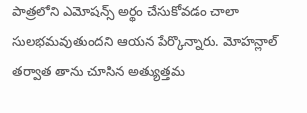పాత్రలోని ఎమోషన్స్ అర్థం చేసుకోవడం చాలా సులభమవుతుందని ఆయన పేర్కొన్నారు. మోహన్లాల్ తర్వాత తాను చూసిన అత్యుత్తమ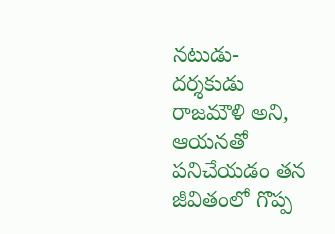నటుడు-దర్శకుడు రాజమౌళి అని, ఆయనతో పనిచేయడం తన జీవితంలో గొప్ప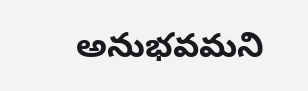అనుభవమని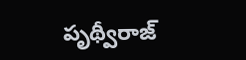పృథ్వీరాజ్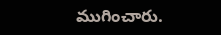ముగించారు.